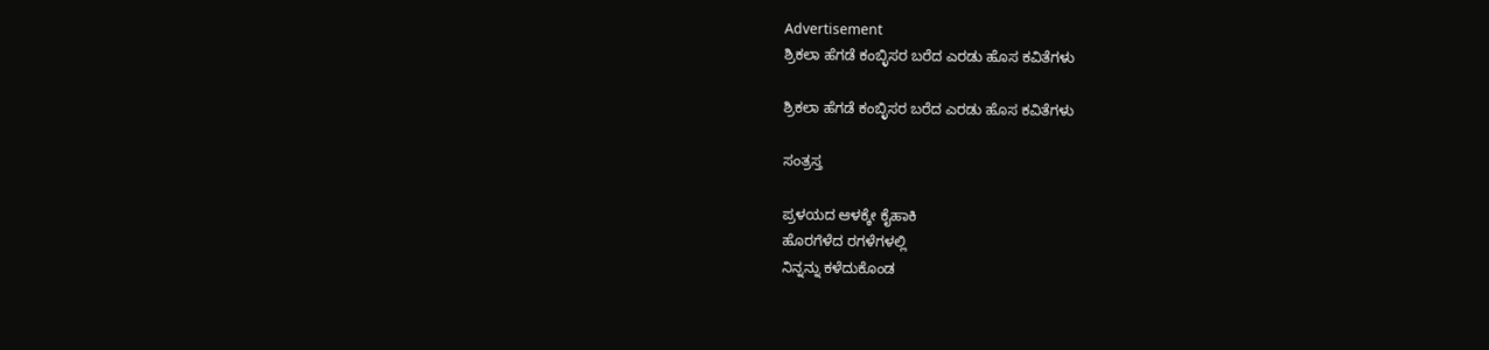Advertisement
ಶ್ರಿಕಲಾ ಹೆಗಡೆ ಕಂಬ್ಳಿಸರ ಬರೆದ ಎರಡು ಹೊಸ ಕವಿತೆಗಳು

ಶ್ರಿಕಲಾ ಹೆಗಡೆ ಕಂಬ್ಳಿಸರ ಬರೆದ ಎರಡು ಹೊಸ ಕವಿತೆಗಳು

ಸಂತ್ರಸ್ತ

ಪ್ರಳಯದ ಆಳಕ್ಕೇ ಕೈಹಾಕಿ
ಹೊರಗೆಳೆದ ರಗಳೆಗಳಲ್ಲಿ
ನಿನ್ನನ್ನು ಕಳೆದುಕೊಂಡ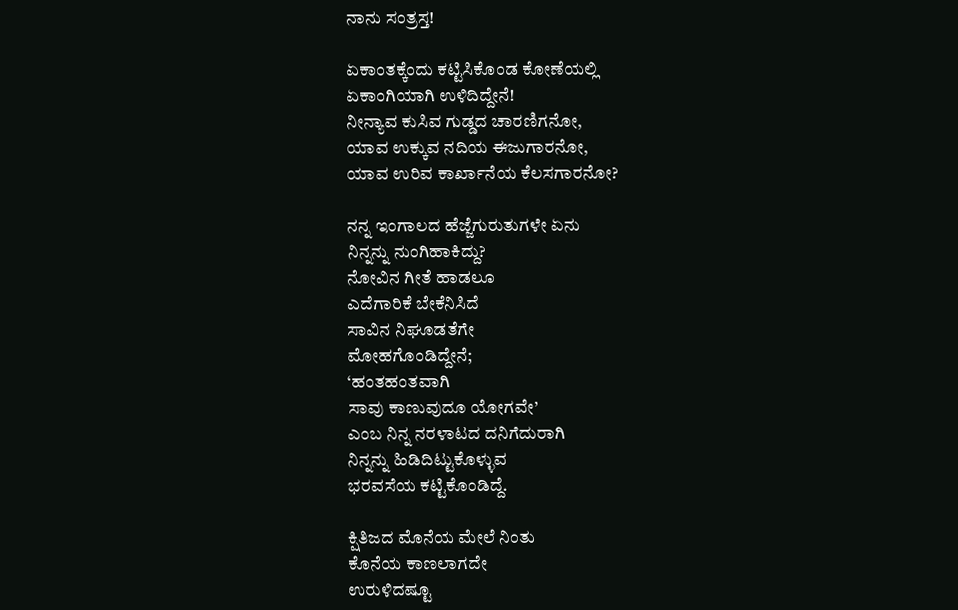ನಾನು ಸಂತ್ರಸ್ತ!

ಏಕಾಂತಕ್ಕೆಂದು ಕಟ್ಟಿಸಿಕೊಂಡ ಕೋಣೆಯಲ್ಲಿ
ಏಕಾಂಗಿಯಾಗಿ ಉಳಿದಿದ್ದೇನೆ!
ನೀನ್ಯಾವ ಕುಸಿವ ಗುಡ್ಡದ ಚಾರಣಿಗನೋ,
ಯಾವ ಉಕ್ಕುವ ನದಿಯ ಈಜುಗಾರನೋ,
ಯಾವ ಉರಿವ ಕಾರ್ಖಾನೆಯ ಕೆಲಸಗಾರನೋ?

ನನ್ನ ಇಂಗಾಲದ ಹೆಜ್ಜೆಗುರುತುಗಳೇ ಏನು
ನಿನ್ನನ್ನು ನುಂಗಿಹಾಕಿದ್ದು?
ನೋವಿನ ಗೀತೆ ಹಾಡಲೂ
ಎದೆಗಾರಿಕೆ ಬೇಕೆನಿಸಿದೆ
ಸಾವಿನ ನಿಘೂಡತೆಗೇ
ಮೋಹಗೊಂಡಿದ್ದೇನೆ;
‘ಹಂತಹಂತವಾಗಿ
ಸಾವು ಕಾಣುವುದೂ ಯೋಗವೇ’
ಎಂಬ ನಿನ್ನ ನರಳಾಟದ ದನಿಗೆದುರಾಗಿ
ನಿನ್ನನ್ನು ಹಿಡಿದಿಟ್ಟುಕೊಳ್ಳುವ
ಭರವಸೆಯ ಕಟ್ಟಿಕೊಂಡಿದ್ದೆ.

ಕ್ಷಿತಿಜದ ಮೊನೆಯ ಮೇಲೆ ನಿಂತು
ಕೊನೆಯ ಕಾಣಲಾಗದೇ
ಉರುಳಿದಷ್ಟೂ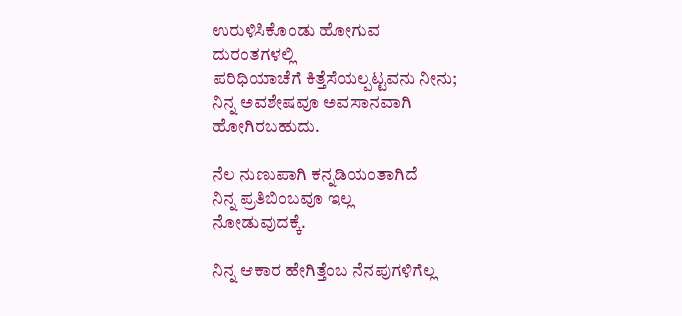ಉರುಳಿಸಿಕೊಂಡು ಹೋಗುವ
ದುರಂತಗಳಲ್ಲಿ
ಪರಿಧಿಯಾಚೆಗೆ ಕಿತ್ತೆಸೆಯಲ್ಪಟ್ಟವನು ನೀನು;
ನಿನ್ನ ಅವಶೇಷವೂ ಅವಸಾನವಾಗಿ ಹೋಗಿರಬಹುದು.

ನೆಲ ನುಣುಪಾಗಿ ಕನ್ನಡಿಯಂತಾಗಿದೆ
ನಿನ್ನ ಪ್ರತಿಬಿಂಬವೂ ಇಲ್ಲ
ನೋಡುವುದಕ್ಕೆ.

ನಿನ್ನ ಆಕಾರ ಹೇಗಿತ್ತೆಂಬ ನೆನಪುಗಳಿಗೆಲ್ಲ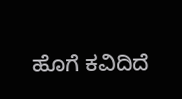ಹೊಗೆ ಕವಿದಿದೆ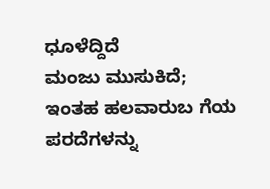ಧೂಳೆದ್ದಿದೆ
ಮಂಜು ಮುಸುಕಿದೆ;
ಇಂತಹ ಹಲವಾರುಬ ಗೆಯ
ಪರದೆಗಳನ್ನು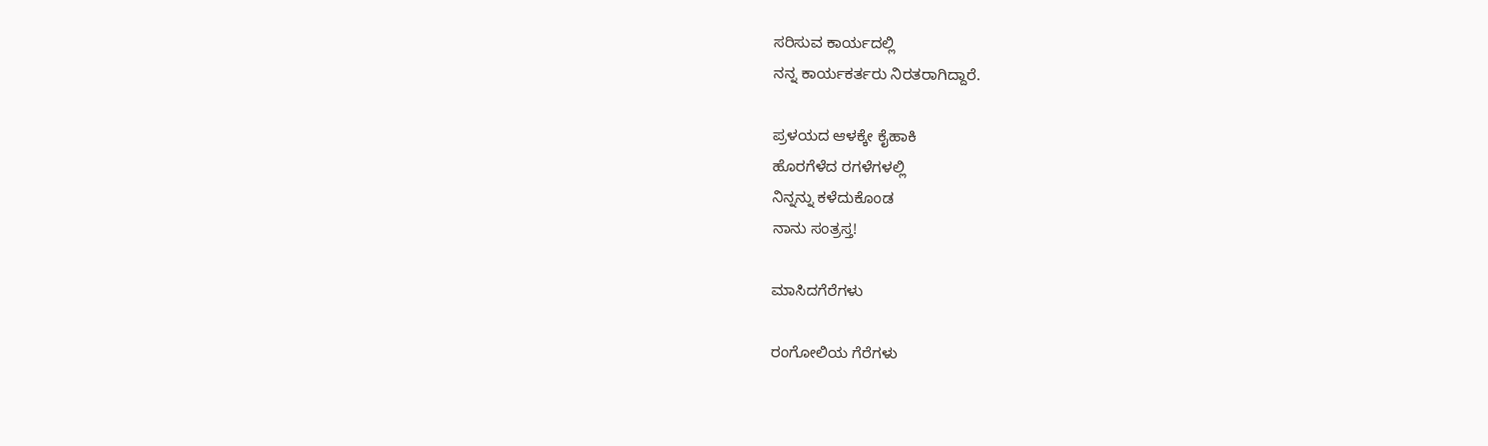ಸರಿಸುವ ಕಾರ್ಯದಲ್ಲಿ
ನನ್ನ ಕಾರ್ಯಕರ್ತರು ನಿರತರಾಗಿದ್ದಾರೆ.

ಪ್ರಳಯದ ಆಳಕ್ಕೇ ಕೈಹಾಕಿ
ಹೊರಗೆಳೆದ ರಗಳೆಗಳಲ್ಲಿ
ನಿನ್ನನ್ನು ಕಳೆದುಕೊಂಡ
ನಾನು ಸಂತ್ರಸ್ತ!

ಮಾಸಿದಗೆರೆಗಳು

ರಂಗೋಲಿಯ ಗೆರೆಗಳು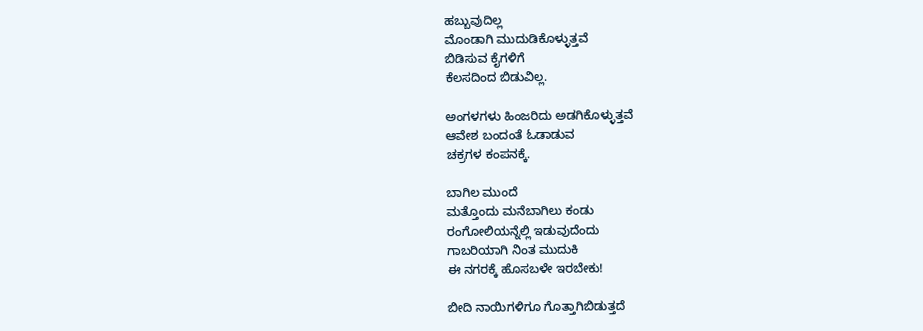ಹಬ್ಬುವುದಿಲ್ಲ
ಮೊಂಡಾಗಿ ಮುದುಡಿಕೊಳ್ಳುತ್ತವೆ
ಬಿಡಿಸುವ ಕೈಗಳಿಗೆ
ಕೆಲಸದಿಂದ ಬಿಡುವಿಲ್ಲ.

ಅಂಗಳಗಳು ಹಿಂಜರಿದು ಅಡಗಿಕೊಳ್ಳುತ್ತವೆ
ಆವೇಶ ಬಂದಂತೆ ಓಡಾಡುವ
ಚಕ್ರಗಳ ಕಂಪನಕ್ಕೆ.

ಬಾಗಿಲ ಮುಂದೆ
ಮತ್ತೊಂದು ಮನೆಬಾಗಿಲು ಕಂಡು
ರಂಗೋಲಿಯನ್ನೆಲ್ಲಿ ಇಡುವುದೆಂದು
ಗಾಬರಿಯಾಗಿ ನಿಂತ ಮುದುಕಿ
ಈ ನಗರಕ್ಕೆ ಹೊಸಬಳೇ ಇರಬೇಕು!

ಬೀದಿ ನಾಯಿಗಳಿಗೂ ಗೊತ್ತಾಗಿಬಿಡುತ್ತದೆ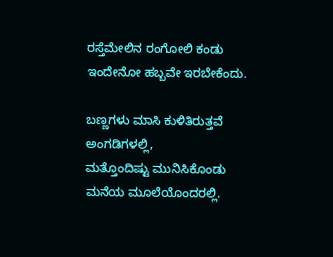ರಸ್ತೆಮೇಲಿನ ರಂಗೋಲಿ ಕಂಡು
ಇಂದೇನೋ ಹಬ್ಬವೇ ಇರಬೇಕೆಂದು.

ಬಣ್ಣಗಳು ಮಾಸಿ ಕುಳಿತಿರುತ್ತವೆ
ಅಂಗಡಿಗಳಲ್ಲಿ,
ಮತ್ತೊಂದಿಷ್ಟು ಮುನಿಸಿಕೊಂಡು
ಮನೆಯ ಮೂಲೆಯೊಂದರಲ್ಲಿ.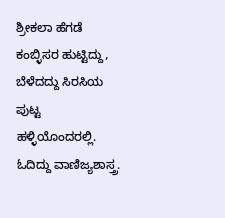ಶ್ರೀಕಲಾ ಹೆಗಡೆ ಕಂಬ್ಳಿಸರ ಹುಟ್ಟಿದ್ದು, ಬೆಳೆದದ್ದು ಸಿರಸಿಯ ಪುಟ್ಟ ಹಳ್ಳಿಯೊಂದರಲ್ಲಿ.
ಓದಿದ್ದು ವಾಣಿಜ್ಯಶಾಸ್ತ್ರ.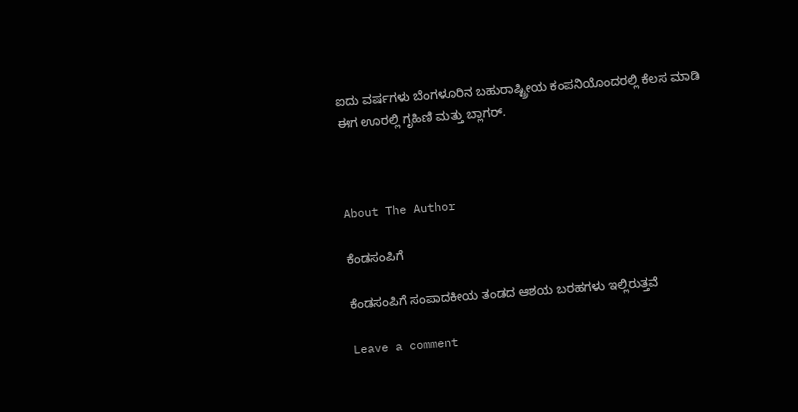ಐದು ವರ್ಷಗಳು ಬೆಂಗಳೂರಿನ ಬಹುರಾಷ್ಟ್ರೀಯ ಕಂಪನಿಯೊಂದರಲ್ಲಿ ಕೆಲಸ ಮಾಡಿ
ಈಗ ಊರಲ್ಲಿ ಗೃಹಿಣಿ ಮತ್ತು ಬ್ಲಾಗರ್.



About The Author

ಕೆಂಡಸಂಪಿಗೆ

ಕೆಂಡಸಂಪಿಗೆ ಸಂಪಾದಕೀಯ ತಂಡದ ಆಶಯ ಬರಹಗಳು ಇಲ್ಲಿರುತ್ತವೆ

Leave a comment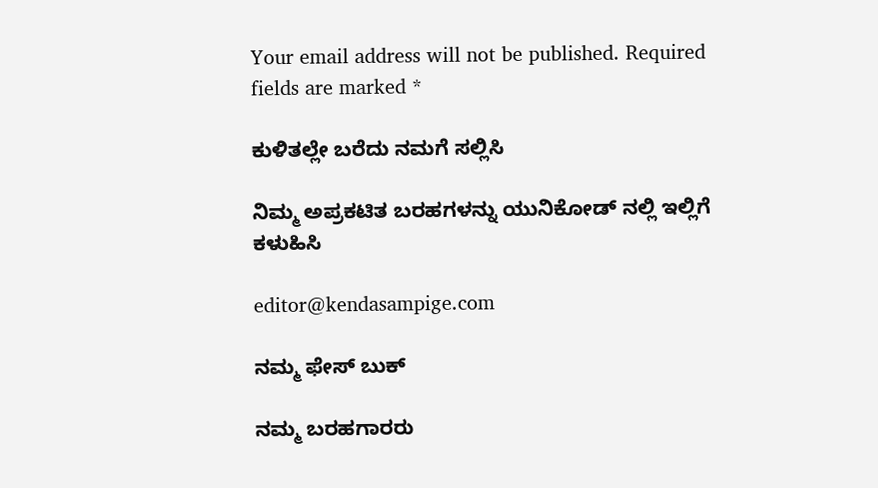Your email address will not be published. Required fields are marked *

ಕುಳಿತಲ್ಲೇ ಬರೆದು ನಮಗೆ ಸಲ್ಲಿಸಿ

ನಿಮ್ಮ ಅಪ್ರಕಟಿತ ಬರಹಗಳನ್ನು ಯುನಿಕೋಡ್ ನಲ್ಲಿ ಇಲ್ಲಿಗೆ ಕಳುಹಿಸಿ

editor@kendasampige.com

ನಮ್ಮ ಫೇಸ್ ಬುಕ್

ನಮ್ಮ ಬರಹಗಾರರು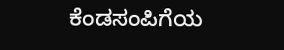ಕೆಂಡಸಂಪಿಗೆಯ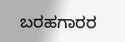ಬರಹಗಾರರ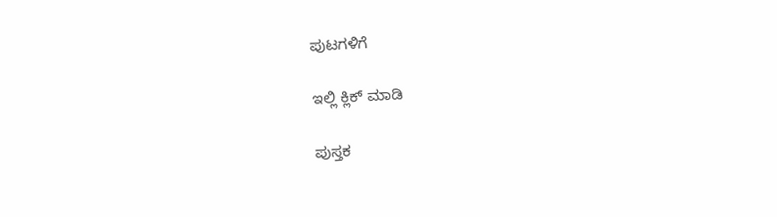ಪುಟಗಳಿಗೆ

ಇಲ್ಲಿ ಕ್ಲಿಕ್ ಮಾಡಿ

ಪುಸ್ತಕ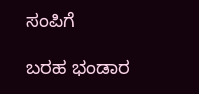ಸಂಪಿಗೆ

ಬರಹ ಭಂಡಾರ